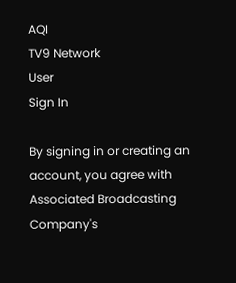AQI
TV9 Network
User
Sign In

By signing in or creating an account, you agree with Associated Broadcasting Company's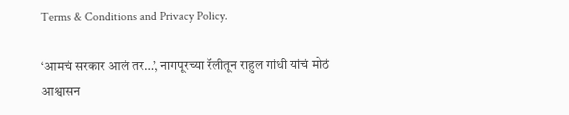Terms & Conditions and Privacy Policy.

‘आमचं सरकार आलं तर…’, नागपूरच्या रॅलीतून राहुल गांधी यांचं मोठं आश्वासन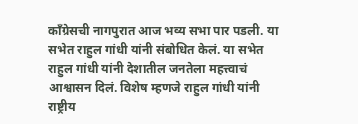काँग्रेसची नागपुरात आज भव्य सभा पार पडली. या सभेत राहुल गांधी यांनी संबोधित केलं. या सभेत राहुल गांधी यांनी देशातील जनतेला महत्त्वाचं आश्वासन दिलं. विशेष म्हणजे राहुल गांधी यांनी राष्ट्रीय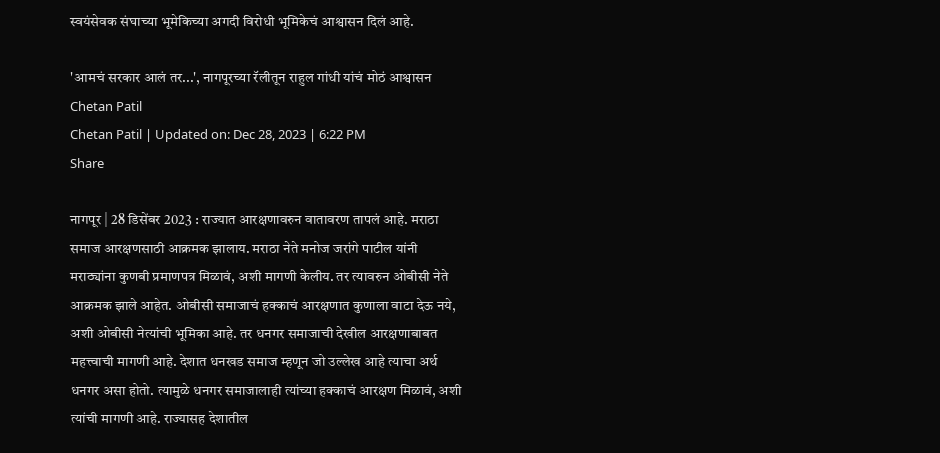स्वयंसेवक संघाच्या भूमेकिच्या अगदी विरोधी भूमिकेचं आश्वासन दिलं आहे.

'आमचं सरकार आलं तर...', नागपूरच्या रॅलीतून राहुल गांधी यांचं मोठं आश्वासन
Chetan Patil
Chetan Patil | Updated on: Dec 28, 2023 | 6:22 PM
Share

नागपूर | 28 डिसेंबर 2023 : राज्यात आरक्षणावरुन वातावरण तापलं आहे. मराठा समाज आरक्षणसाठी आक्रमक झालाय. मराठा नेते मनोज जरांगे पाटील यांनी मराठ्यांना कुणबी प्रमाणपत्र मिळावं, अशी मागणी केलीय. तर त्यावरुन ओबीसी नेते आक्रमक झाले आहेत. ओबीसी समाजाचं हक्काचं आरक्षणात कुणाला वाटा देऊ नये, अशी ओबीसी नेत्यांची भूमिका आहे. तर धनगर समाजाची देखील आरक्षणाबाबत महत्त्वाची मागणी आहे. देशात धनखड समाज म्हणून जो उल्लेख आहे त्याचा अर्थ धनगर असा होतो. त्यामुळे धनगर समाजालाही त्यांच्या हक्काचं आरक्षण मिळावं, अशी त्यांची मागणी आहे. राज्यासह देशातील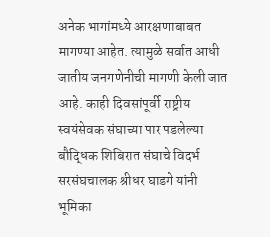अनेक भागांमध्ये आरक्षणाबाबत मागण्या आहेत. त्यामुळे सर्वात आधी जातीय जनगणेनीची मागणी केली जात आहे. काही दिवसांपूर्वी राष्ट्रीय स्वयंसेवक संघाच्या पार पडलेल्या बौद्धिक शिबिरात संघाचे विदर्भ सरसंघचालक श्रीधर घाडगे यांनी भूमिका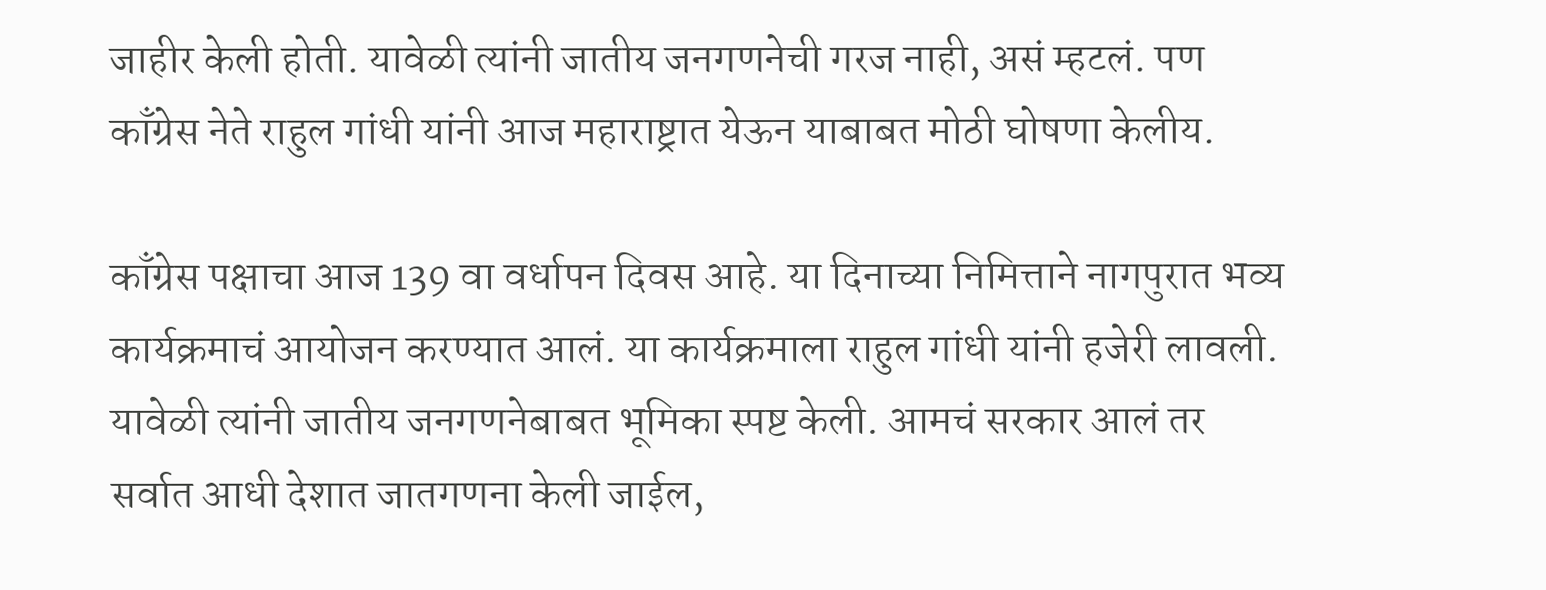जाहीर केली होती. यावेळी त्यांनी जातीय जनगणनेची गरज नाही, असं म्हटलं. पण काँग्रेस नेते राहुल गांधी यांनी आज महाराष्ट्रात येऊन याबाबत मोठी घोषणा केलीय.

काँग्रेस पक्षाचा आज 139 वा वर्धापन दिवस आहे. या दिनाच्या निमित्ताने नागपुरात भव्य कार्यक्रमाचं आयोजन करण्यात आलं. या कार्यक्रमाला राहुल गांधी यांनी हजेरी लावली. यावेळी त्यांनी जातीय जनगणनेबाबत भूमिका स्पष्ट केली. आमचं सरकार आलं तर सर्वात आधी देशात जातगणना केली जाईल,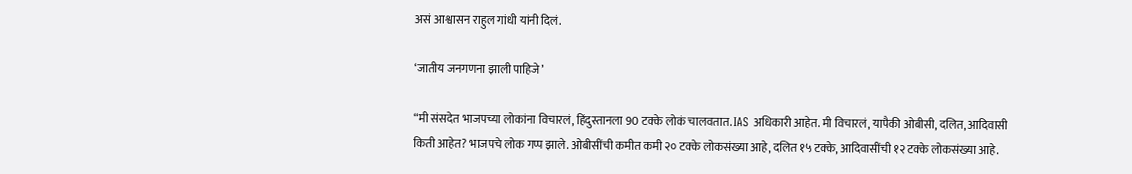असं आश्वासन राहुल गांधी यांनी दिलं.

‘जातीय जनगणना झाली पाहिजे’

“मी संसदेत भाजपच्या लोकांना विचारलं, हिंदुस्तानला 90 टक्के लोकं चालवतात. IAS अधिकारी आहेत. मी विचारलं, यापैकी ओबीसी, दलित, आदिवासी किती आहेत? भाजपचे लोक गप्प झाले. ओबीसींची कमीत कमी २० टक्के लोकसंख्या आहे, दलित १५ टक्के, आदिवासींची १२ टक्के लोकसंख्या आहे.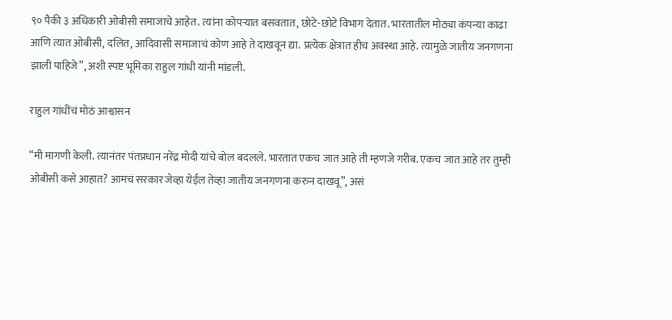९० पैकी ३ अधिकारी ओबीसी समाजाचे आहेत. त्यांना कोपऱ्यात बसवतात, छोटे-छोटे विभाग देतात. भारतातील मोठ्या कंपन्या काढा आणि त्यात ओबीसी, दलित, आदिवासी समाजाचं कोण आहे ते दाखवून द्या. प्रत्येक क्षेत्रात हीच अवस्था आहे. त्यामुळे जातीय जनगणना झाली पाहिजे”, अशी स्पष्ट भूमिका राहुल गांधी यांनी मांडली.

राहुल गांधींचं मोठं आश्वासन

“मी मागणी केली. त्यानंतर पंतप्रधान नरेंद्र मोदी यांचे बोल बदलले. भारतात एकच जात आहे ती म्हणजे गरीब. एकच जात आहे तर तुम्ही ओबीसी कसे आहात? आमचं सरकार जेव्हा येईल तेव्हा जातीय जनगणना करुन दाखवू”, असं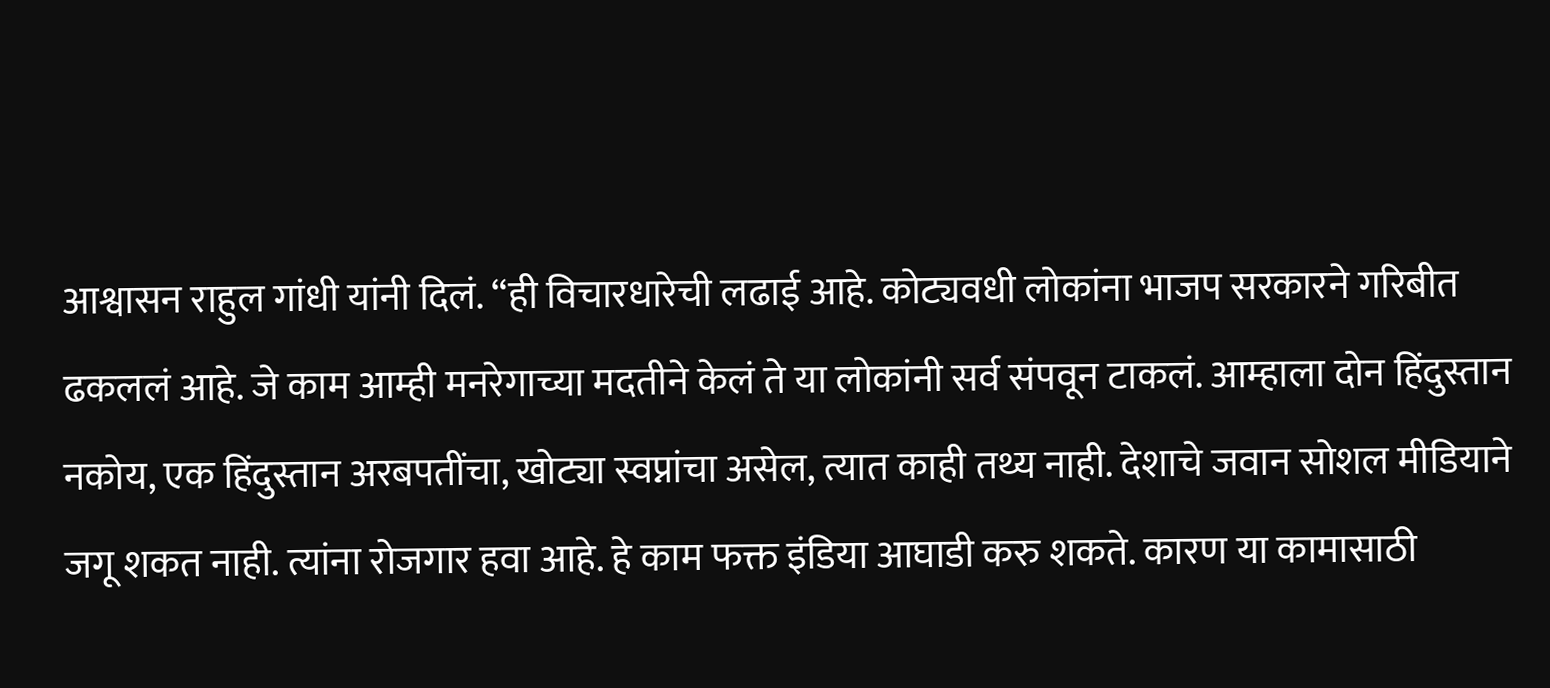आश्वासन राहुल गांधी यांनी दिलं. “ही विचारधारेची लढाई आहे. कोट्यवधी लोकांना भाजप सरकारने गरिबीत ढकललं आहे. जे काम आम्ही मनरेगाच्या मदतीने केलं ते या लोकांनी सर्व संपवून टाकलं. आम्हाला दोन हिंदुस्तान नकोय, एक हिंदुस्तान अरबपतींचा, खोट्या स्वप्नांचा असेल, त्यात काही तथ्य नाही. देशाचे जवान सोशल मीडियाने जगू शकत नाही. त्यांना रोजगार हवा आहे. हे काम फक्त इंडिया आघाडी करु शकते. कारण या कामासाठी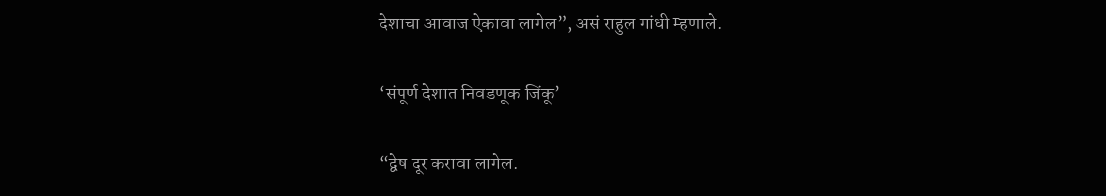देशाचा आवाज ऐकावा लागेल”, असं राहुल गांधी म्हणाले.

‘संपूर्ण देशात निवडणूक जिंकू’

“द्वेष दूर करावा लागेल.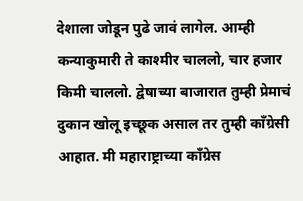देशाला जोडून पुढे जावं लागेल. आम्ही कन्याकुमारी ते काश्मीर चाललो, चार हजार किमी चाललो. द्वेषाच्या बाजारात तुम्ही प्रेमाचं दुकान खोलू इच्छूक असाल तर तुम्ही काँग्रेसी आहात. मी महाराष्ट्राच्या काँग्रेस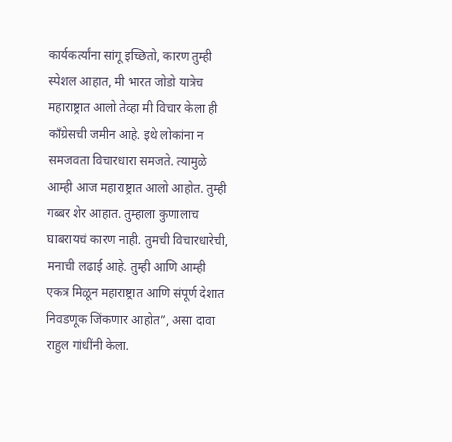कार्यकर्त्यांना सांगू इच्छितो, कारण तुम्ही स्पेशल आहात, मी भारत जोडो यात्रेच महाराष्ट्रात आलो तेव्हा मी विचार केला ही काँग्रेसची जमीन आहे. इथे लोकांना न समजवता विचारधारा समजते. त्यामुळे आम्ही आज महाराष्ट्रात आलो आहोत. तुम्ही गब्बर शेर आहात. तुम्हाला कुणालाच घाबरायचं कारण नाही. तुमची विचारधारेची, मनाची लढाई आहे. तुम्ही आणि आम्ही एकत्र मिळून महाराष्ट्रात आणि संपूर्ण देशात निवडणूक जिंकणार आहोत”, असा दावा राहुल गांधींनी केला.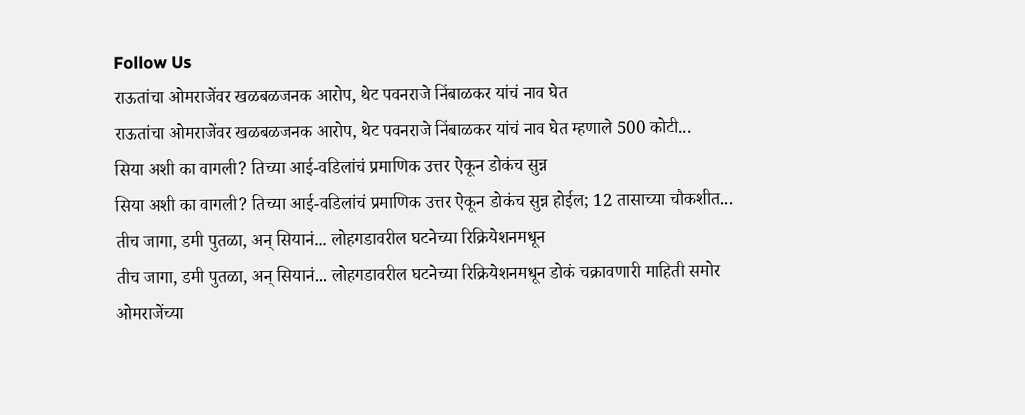Follow Us
राऊतांचा ओमराजेंवर खळबळजनक आरोप, थेट पवनराजे निंबाळकर यांचं नाव घेत
राऊतांचा ओमराजेंवर खळबळजनक आरोप, थेट पवनराजे निंबाळकर यांचं नाव घेत म्हणाले 500 कोटी...
सिया अशी का वागली? तिच्या आई-वडिलांचं प्रमाणिक उत्तर ऐकून डोकंच सुन्न
सिया अशी का वागली? तिच्या आई-वडिलांचं प्रमाणिक उत्तर ऐकून डोकंच सुन्न होईल; 12 तासाच्या चौकशीत...
तीच जागा, डमी पुतळा, अन् सियानं... लोहगडावरील घटनेच्या रिक्रियेशनमधून
तीच जागा, डमी पुतळा, अन् सियानं... लोहगडावरील घटनेच्या रिक्रियेशनमधून डोकं चक्रावणारी माहिती समोर
ओमराजेंच्या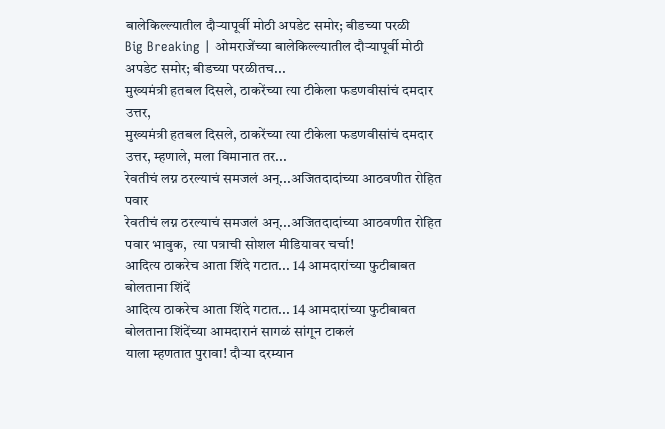बालेकिल्ल्यातील दौऱ्यापूर्वी मोठी अपडेट समोर; बीडच्या परळी
Big Breaking | ओमराजेंच्या बालेकिल्ल्यातील दौऱ्यापूर्वी मोठी अपडेट समोर; बीडच्या परळीतच...
मुख्यमंत्री हतबल दिसले, ठाकरेंच्या त्या टीकेला फडणवीसांचं दमदार उत्तर,
मुख्यमंत्री हतबल दिसले, ठाकरेंच्या त्या टीकेला फडणवीसांचं दमदार उत्तर, म्हणाले, मला विमानात तर...
रेवतीचं लग्न ठरल्याचं समजलं अन्...अजितदादांच्या आठवणीत रोहित पवार
रेवतीचं लग्न ठरल्याचं समजलं अन्...अजितदादांच्या आठवणीत रोहित पवार भावुक,  त्या पत्राची सोशल मीडियावर चर्चा!
आदित्य ठाकरेच आता शिंदे गटात... 14 आमदारांच्या फुटीबाबत बोलताना शिंदें
आदित्य ठाकरेच आता शिंदे गटात... 14 आमदारांच्या फुटीबाबत बोलताना शिंदेंच्या आमदारानं सागळं सांगून टाकलं
याला म्हणतात पुरावा! दौऱ्या दरम्यान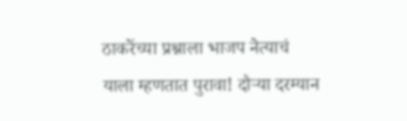ठाकरेंच्या प्रश्नाला भाजप नेत्याचं
याला म्हणतात पुरावा! दौऱ्या दरम्यान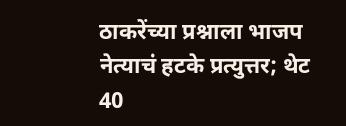ठाकरेंच्या प्रश्नाला भाजप नेत्याचं हटके प्रत्युत्तर; थेट 40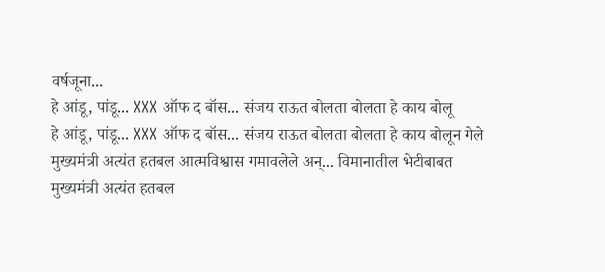वर्षजूना...
हे आंडू, पांडू... XXX ऑफ द बॉस... संजय राऊत बोलता बोलता हे काय बोलू
हे आंडू, पांडू... XXX ऑफ द बॉस... संजय राऊत बोलता बोलता हे काय बोलून गेले
मुख्यमंत्री अत्यंत हतबल आत्मविश्वास गमावलेले अन्... विमानातील भेटीबाबत
मुख्यमंत्री अत्यंत हतबल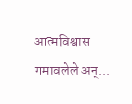आत्मविश्वास गमावलेले अन्...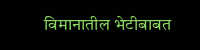विमानातील भेटीबाबत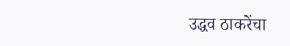उद्धव ठाकरेंचा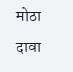मोठा दावा